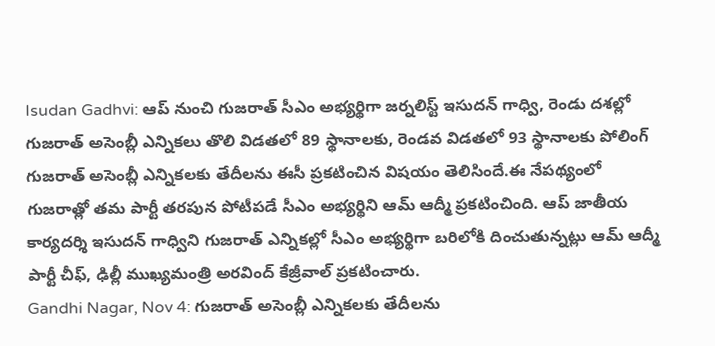Isudan Gadhvi: ఆప్ నుంచి గుజరాత్ సీఎం అభ్యర్థిగా జర్నలిస్ట్ ఇసుదన్ గాధ్వి, రెండు దశల్లో గుజరాత్ అసెంబ్లీ ఎన్నికలు తొలి విడతలో 89 స్థానాలకు, రెండవ విడతలో 93 స్థానాలకు పోలింగ్
గుజరాత్ అసెంబ్లీ ఎన్నికలకు తేదీలను ఈసీ ప్రకటించిన విషయం తెలిసిందే.ఈ నేపథ్యంలో గుజరాత్లో తమ పార్టీ తరపున పోటీపడే సీఎం అభ్యర్థిని ఆమ్ ఆద్మీ ప్రకటించింది. ఆప్ జాతీయ కార్యదర్శి ఇసుదన్ గాధ్విని గుజరాత్ ఎన్నికల్లో సీఎం అభ్యర్థిగా బరిలోకి దించుతున్నట్లు ఆమ్ ఆద్మీ పార్టీ చీఫ్, ఢిల్లీ ముఖ్యమంత్రి అరవింద్ కేజ్రీవాల్ ప్రకటించారు.
Gandhi Nagar, Nov 4: గుజరాత్ అసెంబ్లీ ఎన్నికలకు తేదీలను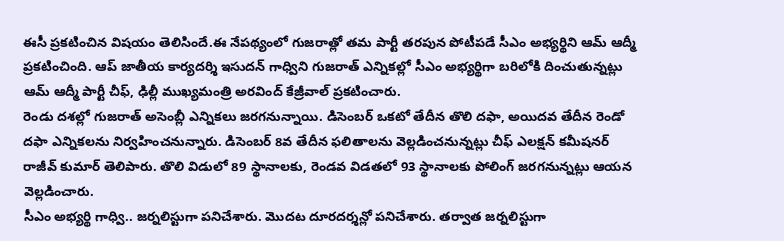ఈసీ ప్రకటించిన విషయం తెలిసిందే.ఈ నేపథ్యంలో గుజరాత్లో తమ పార్టీ తరపున పోటీపడే సీఎం అభ్యర్థిని ఆమ్ ఆద్మీ ప్రకటించింది. ఆప్ జాతీయ కార్యదర్శి ఇసుదన్ గాధ్విని గుజరాత్ ఎన్నికల్లో సీఎం అభ్యర్థిగా బరిలోకి దించుతున్నట్లు ఆమ్ ఆద్మీ పార్టీ చీఫ్, ఢిల్లీ ముఖ్యమంత్రి అరవింద్ కేజ్రీవాల్ ప్రకటించారు.
రెండు దశల్లో గుజరాత్ అసెంబ్లీ ఎన్నికలు జరగనున్నాయి. డిసెంబర్ ఒకటో తేదీన తొలి దఫా, అయిదవ తేదీన రెండో దఫా ఎన్నికలను నిర్వహించనున్నారు. డిసెంబర్ 8వ తేదీన ఫలితాలను వెల్లడించనున్నట్లు చీఫ్ ఎలక్షన్ కమీషనర్ రాజీవ్ కుమార్ తెలిపారు. తొలి విడులో 89 స్థానాలకు, రెండవ విడతలో 93 స్థానాలకు పోలింగ్ జరగనున్నట్లు ఆయన వెల్లడించారు.
సీఎం అభ్యర్థి గాధ్వి.. జర్నలిస్టుగా పనిచేశారు. మొదట దూరదర్శన్లో పనిచేశారు. తర్వాత జర్నలిస్టుగా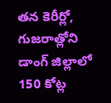తన కెరీర్లో, గుజరాత్లోని డాంగ్ జిల్లాలో 150 కోట్ల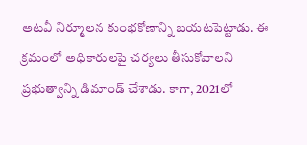అటవీ నిర్మూలన కుంభకోణాన్ని బయటపెట్టాడు. ఈ క్రమంలో అధికారులపై చర్యలు తీసుకోవాలని ప్రభుత్వాన్ని డిమాండ్ చేశాడు. కాగా, 2021లో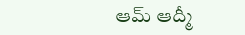ఆమ్ ఆద్మీ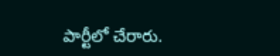పార్టీలో చేరారు.